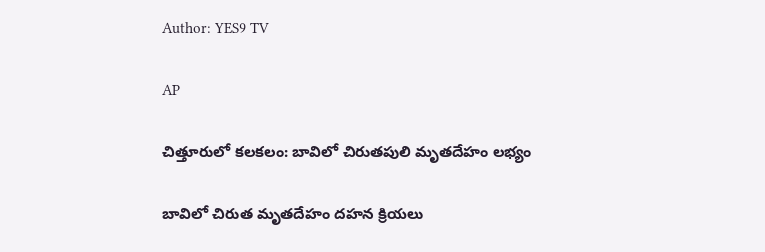Author: YES9 TV

AP

చిత్తూరులో కలకలం: బావిలో చిరుతపులి మృతదేహం లభ్యం

బావిలో చిరుత మృతదేహం దహన క్రియలు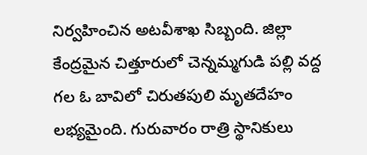నిర్వహించిన అటవీశాఖ సిబ్బంది. జిల్లా కేంద్రమైన చిత్తూరులో చెన్నమ్మగుడి పల్లి వద్ద గల ఓ బావిలో చిరుతపులి మృతదేహం లభ్యమైంది. గురువారం రాత్రి స్థానికులు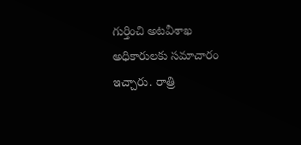గుర్తించి అటవీశాఖ అధికారులకు సమాచారం ఇచ్చారు. రాత్రి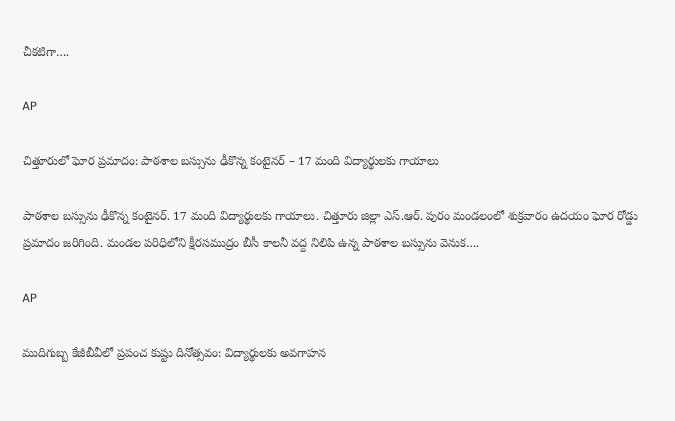చీకటిగా….

AP

చిత్తూరులో ఘోర ప్రమాదం: పాఠశాల బస్సును ఢీకొన్న కంటైనర్ – 17 మంది విద్యార్థులకు గాయాలు

పాఠశాల బస్సును ఢీకొన్న కంటైనర్. 17 మంది విద్యార్థులకు గాయాలు. చిత్తూరు జిల్లా ఎస్.ఆర్. పురం మండలంలో శుక్రవారం ఉదయం ఘోర రోడ్డు ప్రమాదం జరిగింది. మండల పరిధిలోని క్షీరసముద్రం బీసీ కాలనీ వద్ద నిలిపి ఉన్న పాఠశాల బస్సును వెనుక….

AP

ముదిగుబ్బ కేజీబీవీలో ప్రపంచ కుష్టు దినోత్సవం: విద్యార్థులకు అవగాహన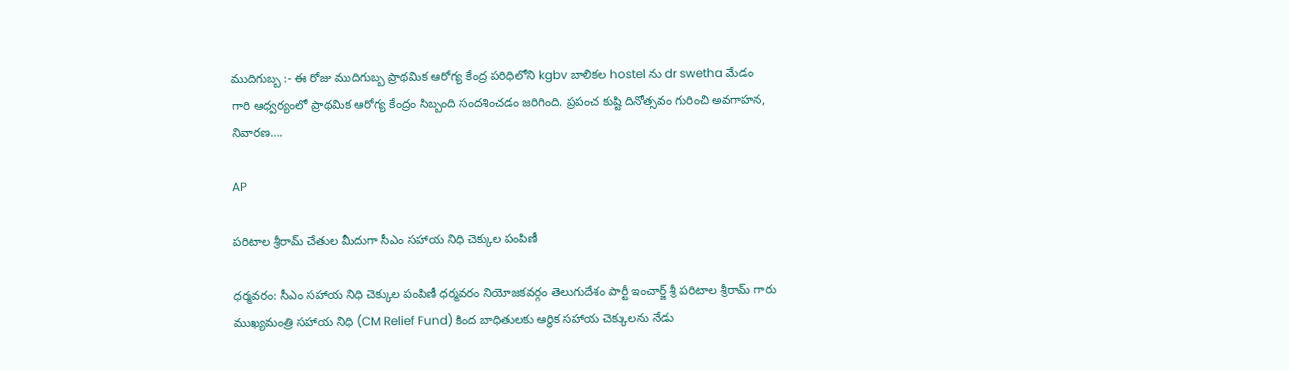ముదిగుబ్బ :- ఈ రోజు ముదిగుబ్బ ప్రాథమిక ఆరోగ్య కేంద్ర పరిధిలోని kgbv బాలికల hostel ను dr swetha మేడం గారి ఆధ్వర్యంలో ప్రాథమిక ఆరోగ్య కేంద్రం సిబ్బంది సందశించడం జరిగింది. ప్రపంచ కుష్టి దినోత్సవం గురించి అవగాహన, నివారణ….

AP

పరిటాల శ్రీరామ్ చేతుల మీదుగా సీఎం సహాయ నిధి చెక్కుల పంపిణీ

ధర్మవరం: సీఎం సహాయ నిధి చెక్కుల పంపిణీ ధర్మవరం నియోజకవర్గం తెలుగుదేశం పార్టీ ఇంచార్జ్ శ్రీ పరిటాల శ్రీరామ్ గారు ముఖ్యమంత్రి సహాయ నిధి (CM Relief Fund) కింద బాధితులకు ఆర్థిక సహాయ చెక్కులను నేడు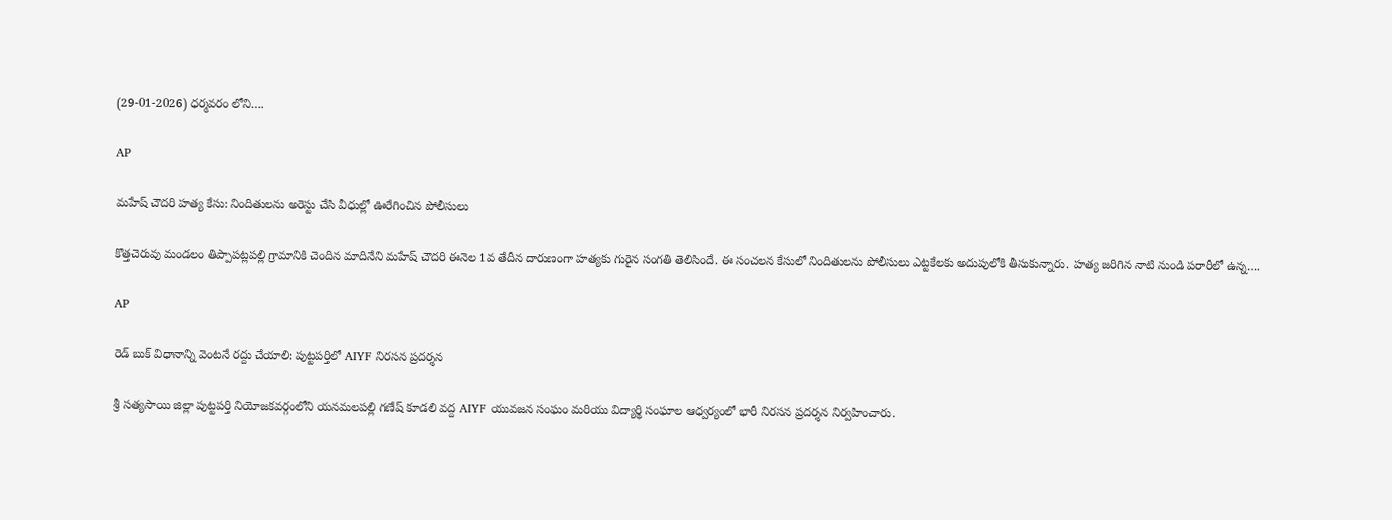(29-01-2026) ధర్మవరం లోని….

AP

మహేష్ చౌదరి హత్య కేసు: నిందితులను అరెస్టు చేసి వీధుల్లో ఊరేగించిన పోలీసులు

కొత్తచెరువు మండలం తిప్పాపట్లపల్లి గ్రామానికి చెందిన మాదినేని మహేష్ చౌదరి ఈనెల 1వ తేదీన దారుణంగా హత్యకు గురైన సంగతి తెలిసిందే. ఈ సంచలన కేసులో నిందితులను పోలీసులు ఎట్టకేలకు అదుపులోకి తీసుకున్నారు. హత్య జరిగిన నాటి నుండి పరారీలో ఉన్న….

AP

రెడ్ బుక్ విధానాన్ని వెంటనే రద్దు చేయాలి: పుట్టపర్తిలో AIYF నిరసన ప్రదర్శన

శ్రీ సత్యసాయి జిల్లా పుట్టపర్తి నియోజకవర్గంలోని యనమలపల్లి గణేష్ కూడలి వద్ద AIYF యువజన సంఘం మరియు విద్యార్థి సంఘాల ఆధ్వర్యంలో భారీ నిరసన ప్రదర్శన నిర్వహించారు.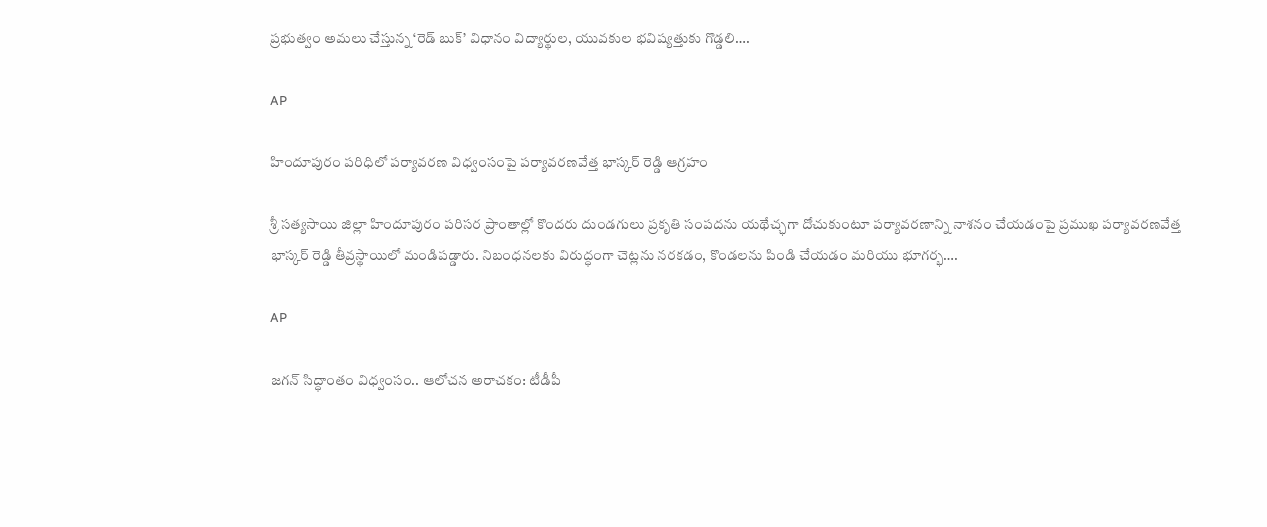ప్రభుత్వం అమలు చేస్తున్న ‘రెడ్ బుక్’ విధానం విద్యార్థుల, యువకుల భవిష్యత్తుకు గొడ్డలి….

AP

హిందూపురం పరిధిలో పర్యావరణ విధ్వంసంపై పర్యావరణవేత్త భాస్కర్ రెడ్డి ఆగ్రహం

శ్రీ సత్యసాయి జిల్లా హిందూపురం పరిసర ప్రాంతాల్లో కొందరు దుండగులు ప్రకృతి సంపదను యథేచ్ఛగా దోచుకుంటూ పర్యావరణాన్ని నాశనం చేయడంపై ప్రముఖ పర్యావరణవేత్త భాస్కర్ రెడ్డి తీవ్రస్థాయిలో మండిపడ్డారు. నిబంధనలకు విరుద్ధంగా చెట్లను నరకడం, కొండలను పిండి చేయడం మరియు భూగర్భ….

AP

జగన్ సిద్ధాంతం విధ్వంసం.. ఆలోచన అరాచకం: టీడీపీ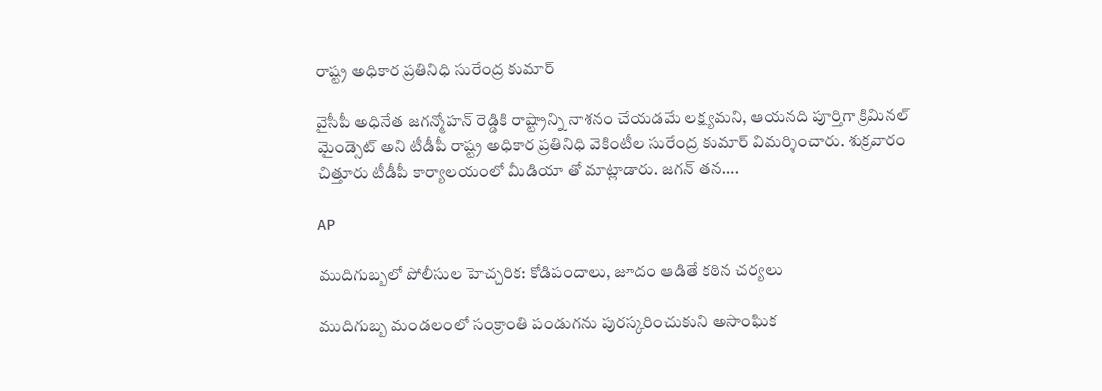రాష్ట్ర అధికార ప్రతినిధి సురేంద్ర కుమార్

వైసీపీ అధినేత జగన్మోహన్ రెడ్డికి రాష్ట్రాన్ని నాశనం చేయడమే లక్ష్యమని, ఆయనది పూర్తిగా క్రిమినల్ మైండ్సెట్ అని టీడీపీ రాష్ట్ర అధికార ప్రతినిధి వెకింటీల సురేంద్ర కుమార్ విమర్శించారు. శుక్రవారం చిత్తూరు టీడీపీ కార్యాలయంలో మీడియా తో మాట్లాడారు. జగన్ తన….

AP

ముదిగుబ్బలో పోలీసుల హెచ్చరిక: కోడిపందాలు, జూదం ఆడితే కఠిన చర్యలు

ముదిగుబ్బ మండలంలో సంక్రాంతి పండుగను పురస్కరించుకుని అసాంఘిక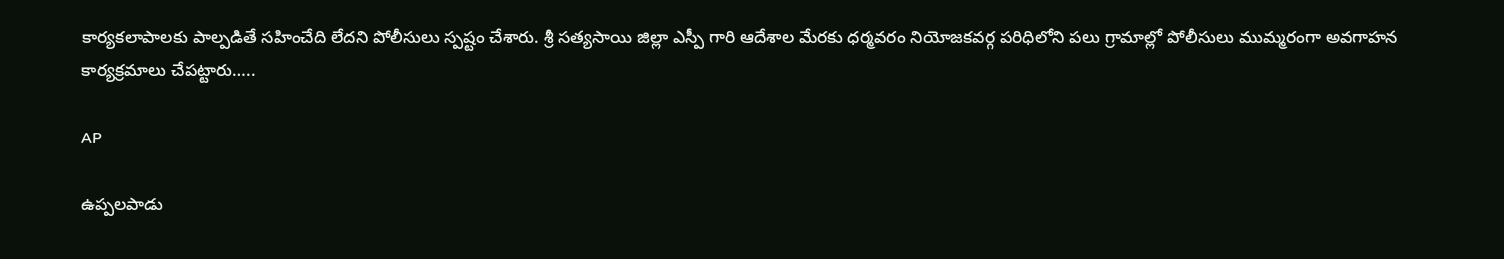కార్యకలాపాలకు పాల్పడితే సహించేది లేదని పోలీసులు స్పష్టం చేశారు. శ్రీ సత్యసాయి జిల్లా ఎస్పీ గారి ఆదేశాల మేరకు ధర్మవరం నియోజకవర్గ పరిధిలోని పలు గ్రామాల్లో పోలీసులు ముమ్మరంగా అవగాహన కార్యక్రమాలు చేపట్టారు…..

AP

ఉప్పలపాడు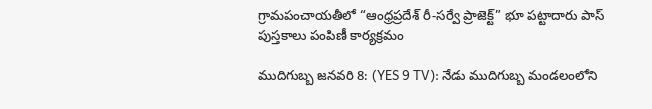గ్రామపంచాయతీలో “ఆంధ్రప్రదేశ్ రీ-సర్వే ప్రాజెక్ట్” భూ పట్టాదారు పాస్ పుస్తకాలు పంపిణీ కార్యక్రమం

ముదిగుబ్బ జనవరి 8: (YES 9 TV): నేడు ముదిగుబ్బ మండలంలోని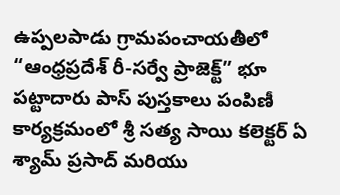ఉప్పలపాడు గ్రామపంచాయతీలో “ఆంధ్రప్రదేశ్ రీ-సర్వే ప్రాజెక్ట్” భూ పట్టాదారు పాస్ పుస్తకాలు పంపిణీ కార్యక్రమంలో శ్రీ సత్య సాయి కలెక్టర్ ఏ శ్యామ్ ప్రసాద్ మరియు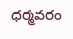ధర్మవరం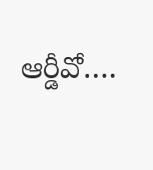ఆర్డీవో….